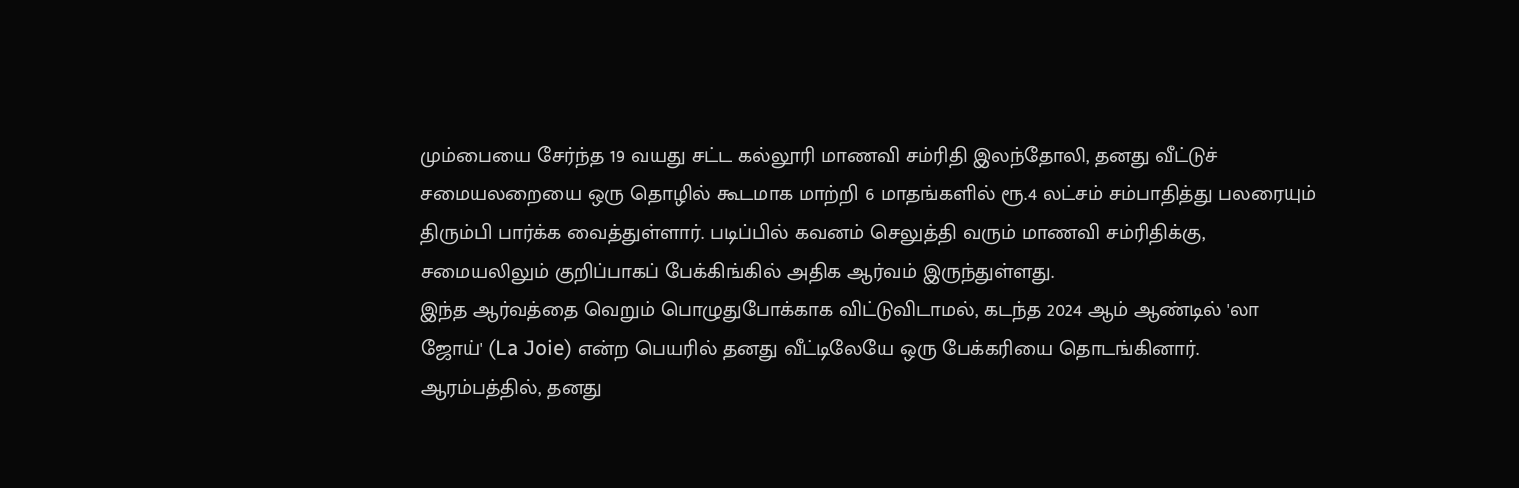மும்பையை சேர்ந்த 19 வயது சட்ட கல்லூரி மாணவி சம்ரிதி இலந்தோலி, தனது வீட்டுச் சமையலறையை ஒரு தொழில் கூடமாக மாற்றி 6 மாதங்களில் ரூ.4 லட்சம் சம்பாதித்து பலரையும் திரும்பி பார்க்க வைத்துள்ளார். படிப்பில் கவனம் செலுத்தி வரும் மாணவி சம்ரிதிக்கு, சமையலிலும் குறிப்பாகப் பேக்கிங்கில் அதிக ஆர்வம் இருந்துள்ளது.
இந்த ஆர்வத்தை வெறும் பொழுதுபோக்காக விட்டுவிடாமல், கடந்த 2024 ஆம் ஆண்டில் 'லா ஜோய்' (La Joie) என்ற பெயரில் தனது வீட்டிலேயே ஒரு பேக்கரியை தொடங்கினார். ஆரம்பத்தில், தனது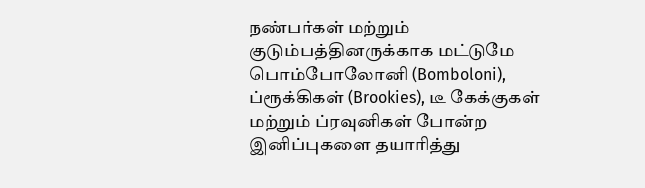நண்பர்கள் மற்றும் குடும்பத்தினருக்காக மட்டுமே பொம்போலோனி (Bomboloni), ப்ரூக்கிகள் (Brookies), டீ கேக்குகள் மற்றும் ப்ரவுனிகள் போன்ற இனிப்புகளை தயாரித்து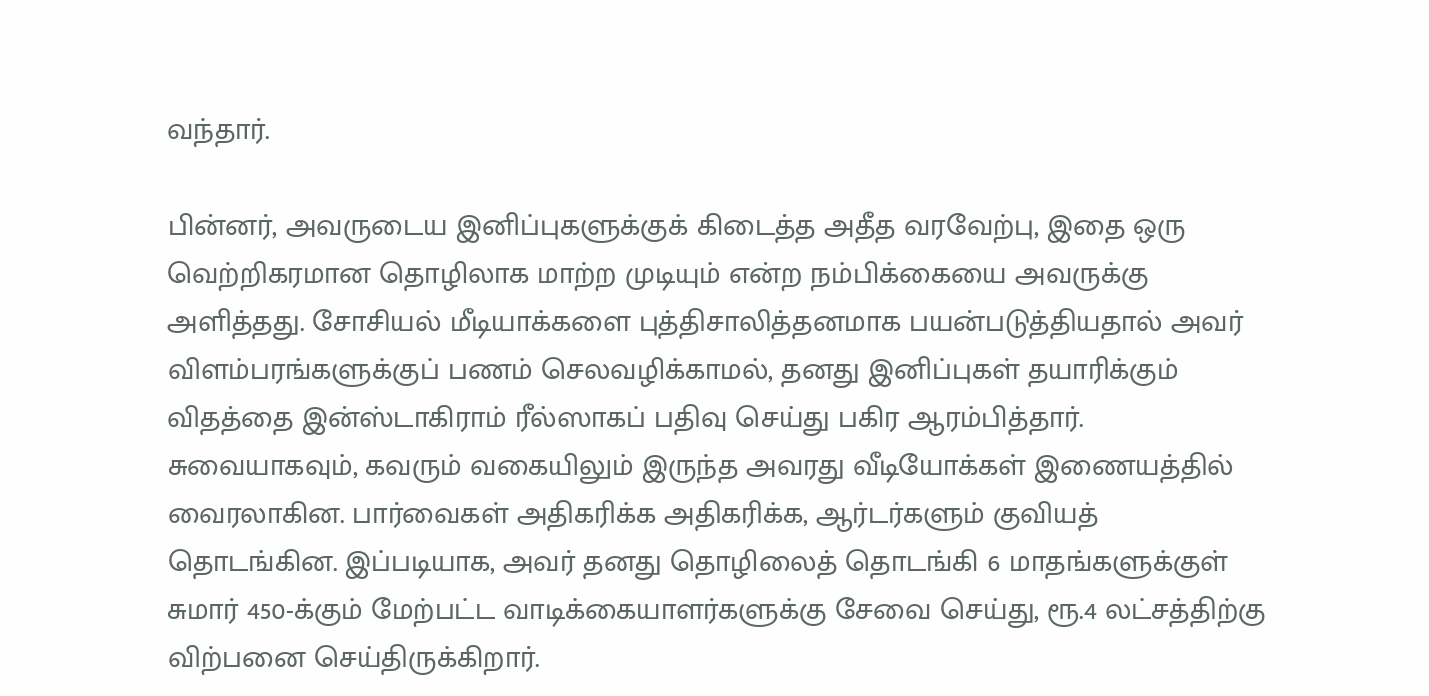வந்தார்.

பின்னர், அவருடைய இனிப்புகளுக்குக் கிடைத்த அதீத வரவேற்பு, இதை ஒரு வெற்றிகரமான தொழிலாக மாற்ற முடியும் என்ற நம்பிக்கையை அவருக்கு அளித்தது. சோசியல் மீடியாக்களை புத்திசாலித்தனமாக பயன்படுத்தியதால் அவர் விளம்பரங்களுக்குப் பணம் செலவழிக்காமல், தனது இனிப்புகள் தயாரிக்கும் விதத்தை இன்ஸ்டாகிராம் ரீல்ஸாகப் பதிவு செய்து பகிர ஆரம்பித்தார்.
சுவையாகவும், கவரும் வகையிலும் இருந்த அவரது வீடியோக்கள் இணையத்தில் வைரலாகின. பார்வைகள் அதிகரிக்க அதிகரிக்க, ஆர்டர்களும் குவியத் தொடங்கின. இப்படியாக, அவர் தனது தொழிலைத் தொடங்கி 6 மாதங்களுக்குள் சுமார் 450-க்கும் மேற்பட்ட வாடிக்கையாளர்களுக்கு சேவை செய்து, ரூ.4 லட்சத்திற்கு விற்பனை செய்திருக்கிறார்.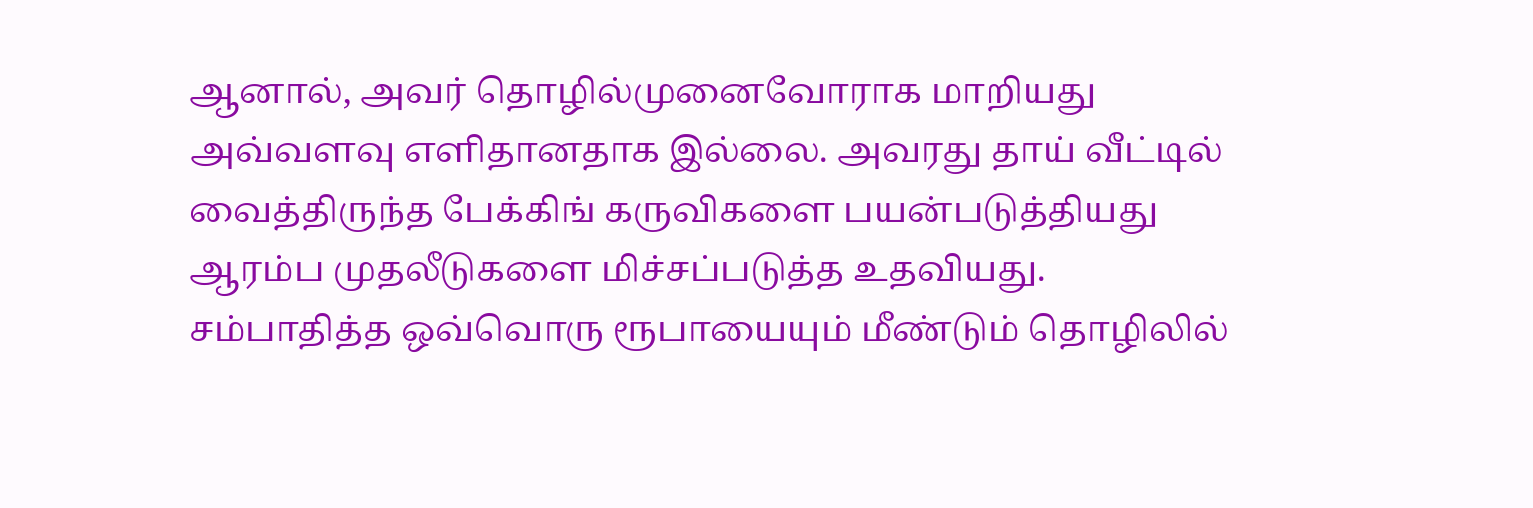ஆனால், அவர் தொழில்முனைவோராக மாறியது அவ்வளவு எளிதானதாக இல்லை. அவரது தாய் வீட்டில் வைத்திருந்த பேக்கிங் கருவிகளை பயன்படுத்தியது ஆரம்ப முதலீடுகளை மிச்சப்படுத்த உதவியது. சம்பாதித்த ஒவ்வொரு ரூபாயையும் மீண்டும் தொழிலில்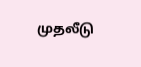முதலீடு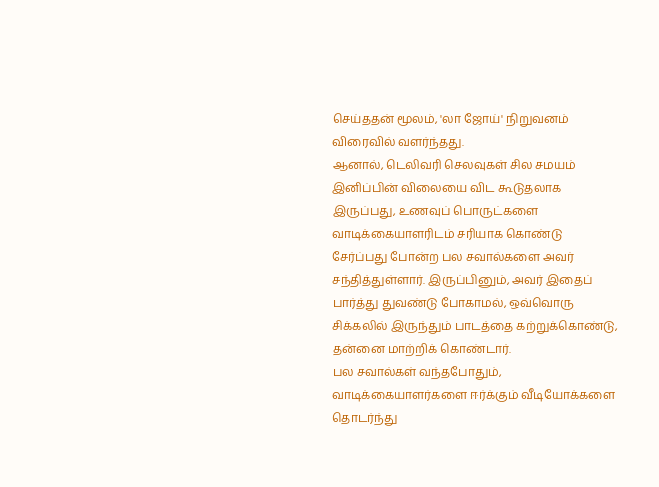செய்ததன் மூலம், 'லா ஜோய்' நிறுவனம் விரைவில் வளர்ந்தது.
ஆனால், டெலிவரி செலவுகள் சில சமயம் இனிப்பின் விலையை விட கூடுதலாக இருப்பது, உணவுப் பொருட்களை வாடிக்கையாளரிடம் சரியாக கொண்டு சேர்ப்பது போன்ற பல சவால்களை அவர் சந்தித்துள்ளார். இருப்பினும், அவர் இதைப் பார்த்து துவண்டு போகாமல், ஒவ்வொரு சிக்கலில் இருந்தும் பாடத்தை கற்றுக்கொண்டு, தன்னை மாற்றிக் கொண்டார்.
பல சவால்கள் வந்தபோதும், வாடிக்கையாளர்களை ஈர்க்கும் வீடியோக்களை தொடர்ந்து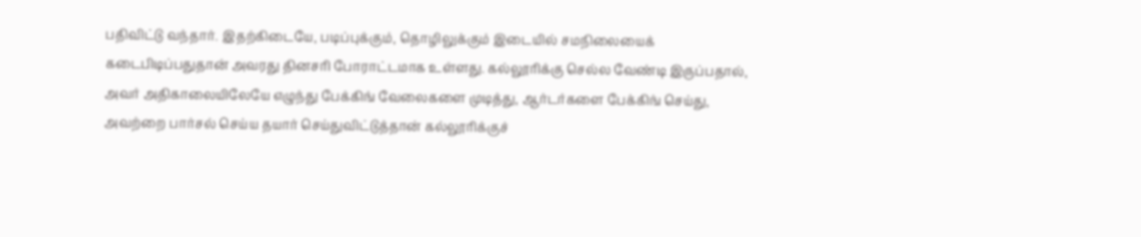பதிவிட்டு வந்தார். இதற்கிடையே, படிப்புக்கும், தொழிலுக்கும் இடையில் சமநிலையைக் கடைபிடிப்பதுதான் அவரது தினசரி போராட்டமாக உள்ளது. கல்லூரிக்கு செல்ல வேண்டி இருப்பதால், அவர் அதிகாலையிலேயே எழுந்து பேக்கிங் வேலைகளை முடித்து, ஆர்டர்களை பேக்கிங் செய்து, அவற்றை பார்சல் செய்ய தயார் செய்துவிட்டுத்தான் கல்லூரிக்குச்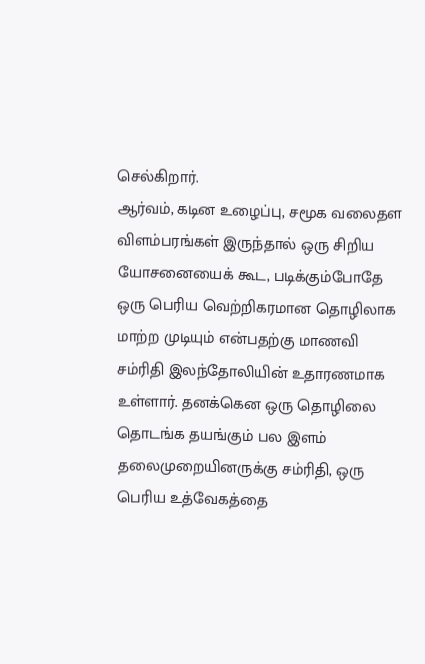செல்கிறார்.
ஆர்வம், கடின உழைப்பு, சமூக வலைதள விளம்பரங்கள் இருந்தால் ஒரு சிறிய யோசனையைக் கூட, படிக்கும்போதே ஒரு பெரிய வெற்றிகரமான தொழிலாக மாற்ற முடியும் என்பதற்கு மாணவி சம்ரிதி இலந்தோலியின் உதாரணமாக உள்ளார். தனக்கென ஒரு தொழிலை தொடங்க தயங்கும் பல இளம் தலைமுறையினருக்கு சம்ரிதி, ஒரு பெரிய உத்வேகத்தை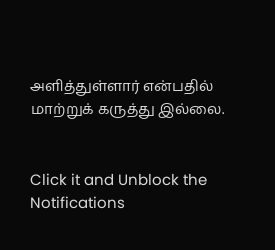அளித்துள்ளார் என்பதில் மாற்றுக் கருத்து இல்லை.


Click it and Unblock the Notifications